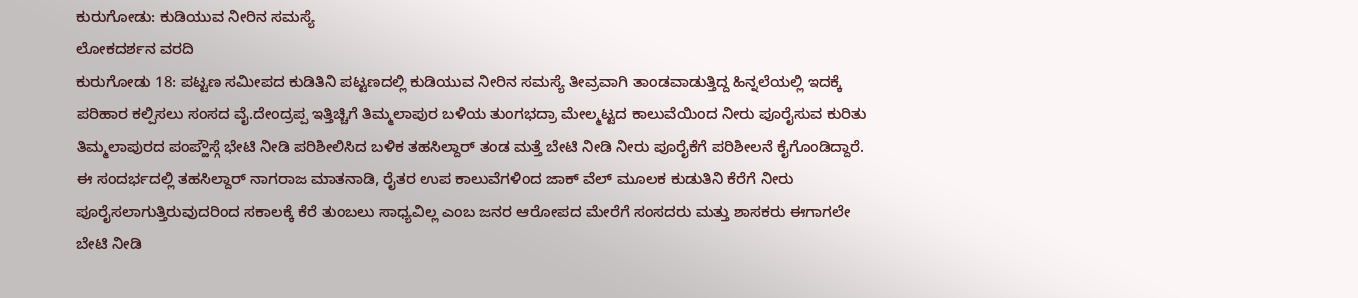ಕುರುಗೋಡು: ಕುಡಿಯುವ ನೀರಿನ ಸಮಸ್ಯೆ
ಲೋಕದರ್ಶನ ವರದಿ
ಕುರುಗೋಡು 18: ಪಟ್ಟಣ ಸಮೀಪದ ಕುಡಿತಿನಿ ಪಟ್ಟಣದಲ್ಲಿ ಕುಡಿಯುವ ನೀರಿನ ಸಮಸ್ಯೆ ತೀವ್ರವಾಗಿ ತಾಂಡವಾಡುತ್ತಿದ್ದ ಹಿನ್ನಲೆಯಲ್ಲಿ ಇದಕ್ಕೆ ಪರಿಹಾರ ಕಲ್ಪಿಸಲು ಸಂಸದ ವೈ.ದೇಂದ್ರಪ್ಪ ಇತ್ತಿಚ್ಚಿಗೆ ತಿಮ್ಮಲಾಪುರ ಬಳಿಯ ತುಂಗಭದ್ರಾ ಮೇಲ್ಮಟ್ಟದ ಕಾಲುವೆಯಿಂದ ನೀರು ಪೂರೈಸುವ ಕುರಿತು ತಿಮ್ಮಲಾಪುರದ ಪಂಪ್ಹೌಸ್ಗೆ ಭೇಟಿ ನೀಡಿ ಪರಿಶೀಲಿಸಿದ ಬಳಿಕ ತಹಸಿಲ್ದಾರ್ ತಂಡ ಮತ್ತೆ ಬೇಟಿ ನೀಡಿ ನೀರು ಪೂರೈಕೆಗೆ ಪರಿಶೀಲನೆ ಕೈಗೊಂಡಿದ್ದಾರೆ.
ಈ ಸಂದರ್ಭದಲ್ಲಿ ತಹಸಿಲ್ದಾರ್ ನಾಗರಾಜ ಮಾತನಾಡಿ, ರೈತರ ಉಪ ಕಾಲುವೆಗಳಿಂದ ಜಾಕ್ ವೆಲ್ ಮೂಲಕ ಕುಡುತಿನಿ ಕೆರೆಗೆ ನೀರು ಪೂರೈಸಲಾಗುತ್ತಿರುವುದರಿಂದ ಸಕಾಲಕ್ಕೆ ಕೆರೆ ತುಂಬಲು ಸಾಧ್ಯವಿಲ್ಲ ಎಂಬ ಜನರ ಆರೋಪದ ಮೇರೆಗೆ ಸಂಸದರು ಮತ್ತು ಶಾಸಕರು ಈಗಾಗಲೇ ಬೇಟಿ ನೀಡಿ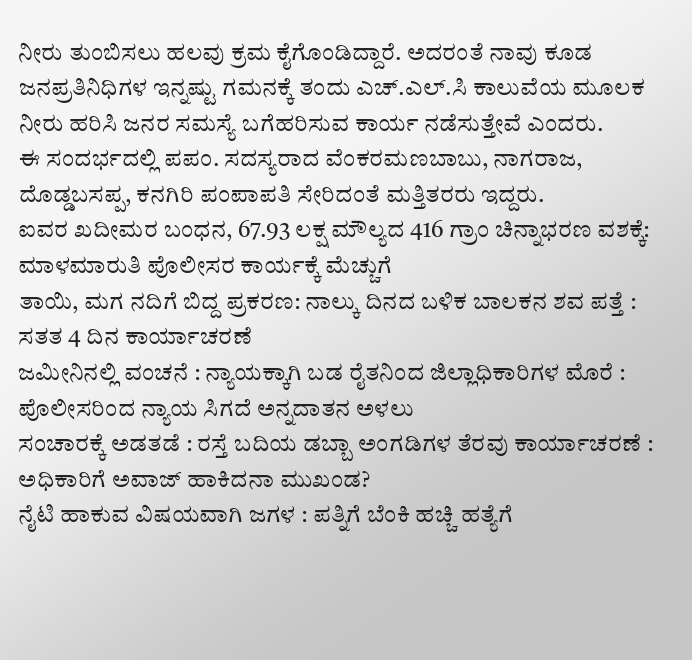ನೀರು ತುಂಬಿಸಲು ಹಲವು ಕ್ರಮ ಕೈಗೊಂಡಿದ್ದಾರೆ. ಅದರಂತೆ ನಾವು ಕೂಡ ಜನಪ್ರತಿನಿಧಿಗಳ ಇನ್ನಷ್ಟು ಗಮನಕ್ಕೆ ತಂದು ಎಚ್.ಎಲ್.ಸಿ ಕಾಲುವೆಯ ಮೂಲಕ ನೀರು ಹರಿಸಿ ಜನರ ಸಮಸ್ಯೆ ಬಗೆಹರಿಸುವ ಕಾರ್ಯ ನಡೆಸುತ್ತೇವೆ ಎಂದರು.
ಈ ಸಂದರ್ಭದಲ್ಲಿ ಪಪಂ. ಸದಸ್ಯರಾದ ವೆಂಕರಮಣಬಾಬು, ನಾಗರಾಜ, ದೊಡ್ಡಬಸಪ್ಪ, ಕನಗಿರಿ ಪಂಪಾಪತಿ ಸೇರಿದಂತೆ ಮತ್ತಿತರರು ಇದ್ದರು.
ಐವರ ಖದೀಮರ ಬಂಧನ, 67.93 ಲಕ್ಷ ಮೌಲ್ಯದ 416 ಗ್ರಾಂ ಚಿನ್ನಾಭರಣ ವಶಕ್ಕೆ: ಮಾಳಮಾರುತಿ ಪೊಲೀಸರ ಕಾರ್ಯಕ್ಕೆ ಮೆಚ್ಚುಗೆ
ತಾಯಿ, ಮಗ ನದಿಗೆ ಬಿದ್ದ ಪ್ರಕರಣ: ನಾಲ್ಕು ದಿನದ ಬಳಿಕ ಬಾಲಕನ ಶವ ಪತ್ತೆ : ಸತತ 4 ದಿನ ಕಾರ್ಯಾಚರಣೆ
ಜಮೀನಿನಲ್ಲಿ ವಂಚನೆ : ನ್ಯಾಯಕ್ಕಾಗಿ ಬಡ ರೈತನಿಂದ ಜಿಲ್ಲಾಧಿಕಾರಿಗಳ ಮೊರೆ : ಪೊಲೀಸರಿಂದ ನ್ಯಾಯ ಸಿಗದೆ ಅನ್ನದಾತನ ಅಳಲು
ಸಂಚಾರಕ್ಕೆ ಅಡತಡೆ : ರಸ್ತೆ ಬದಿಯ ಡಬ್ಬಾ ಅಂಗಡಿಗಳ ತೆರವು ಕಾರ್ಯಾಚರಣೆ : ಅಧಿಕಾರಿಗೆ ಅವಾಜ್ ಹಾಕಿದನಾ ಮುಖಂಡ?
ನೈಟಿ ಹಾಕುವ ವಿಷಯವಾಗಿ ಜಗಳ : ಪತ್ನಿಗೆ ಬೆಂಕಿ ಹಚ್ಚಿ ಹತ್ಯೆಗೆ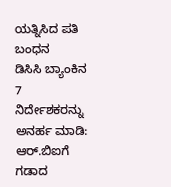ಯತ್ನಿಸಿದ ಪತಿ ಬಂಧನ
ಡಿಸಿಸಿ ಬ್ಯಾಂಕಿನ 7 ನಿರ್ದೇಶಕರನ್ನು ಅನರ್ಹ ಮಾಡಿ: ಆರ್.ಬಿಐಗೆ ಗಡಾದ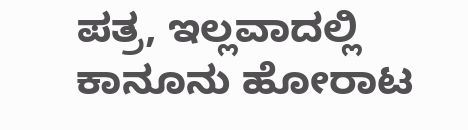ಪತ್ರ, ಇಲ್ಲವಾದಲ್ಲಿ ಕಾನೂನು ಹೋರಾಟ